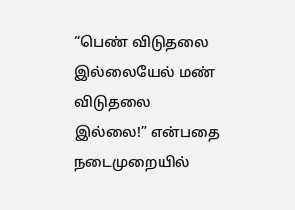“பெண் விடுதலை இல்லையேல் மண் விடுதலை இல்லை!” என்பதை நடைமுறையில்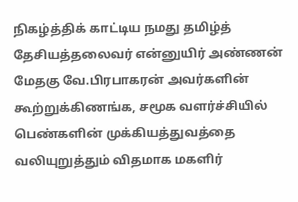நிகழ்த்திக் காட்டிய நமது தமிழ்த் தேசியத்தலைவர் என்னுயிர் அண்ணன் மேதகு வே.பிரபாகரன் அவர்களின் கூற்றுக்கிணங்க, சமூக வளர்ச்சியில் பெண்களின் முக்கியத்துவத்தை வலியுறுத்தும் விதமாக மகளிர்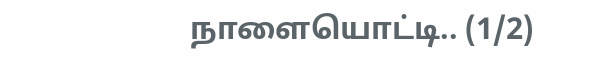நாளையொட்டி.. (1/2)